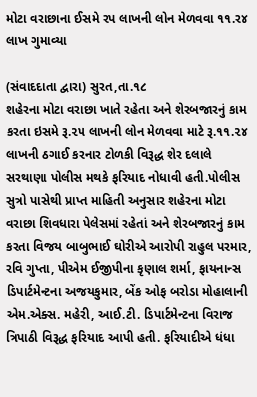મોટા વરાછાના ઈસમે રપ લાખની લોન મેળવવા ૧૧.ર૪ લાખ ગુમાવ્યા

(સંવાદદાતા દ્વારા) સુરત,તા.૧૮
શહેરના મોટા વરાછા ખાતે રહેતા અને શેરબજારનું કામ કરતા ઇસમે રૂ.૨૫ લાખની લોન મેળવવા માટે રૂ.૧૧.૨૪ લાખની ઠગાઈ કરનાર ટોળકી વિરૂદ્ધ શેર દલાલે સરથાણા પોલીસ મથકે ફરિયાદ નોધાવી હતી.પોલીસ સુત્રો પાસેથી પ્રાપ્ત માહિતી અનુસાર શહેરના મોટા વરાછા શિવધારા પેલેસમાં રહેતાં અને શેરબજારનું કામ કરતા વિજય બાબુભાઈ ઘોરીએ આરોપી રાહુલ પરમાર, રવિ ગુપ્તા, પીએમ ઈજીપીના કૃણાલ શર્મા, ફાયનાન્સ ડિપાર્ટમેન્ટના અજયકુમાર, બેંક ઓફ બરોડા મોહાલાની એમ.એક્સ. મહેરી, આઈ.ટી. ડિપાર્ટમેન્ટના વિરાજ ત્રિપાઠી વિરૂદ્ધ ફરિયાદ આપી હતી. ફરિયાદીએ ધંધા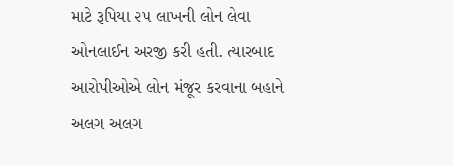માટે રૂપિયા ૨૫ લાખની લોન લેવા ઓનલાઈન અરજી કરી હતી. ત્યારબાદ આરોપીઓએ લોન મંજૂર કરવાના બહાને અલગ અલગ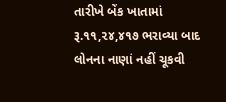તારીખે બેંક ખાતામાં રૂ.૧૧,૨૪,૪૧૭ ભરાવ્યા બાદ લોનના નાણાં નહીં ચૂકવી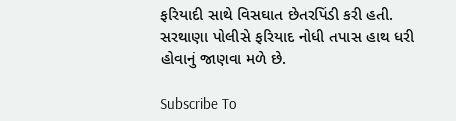ફરિયાદી સાથે વિસઘાત છેતરપિંડી કરી હતી. સરથાણા પોલીસે ફરિયાદ નોધી તપાસ હાથ ધરી હોવાનું જાણવા મળે છે.

Subscribe To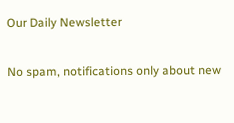Our Daily Newsletter

No spam, notifications only about new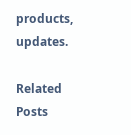products, updates.

Related Posts